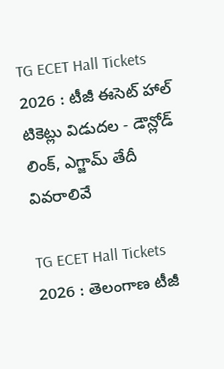TG ECET Hall Tickets 2026 : టీజీ ఈసెట్ హాల్ టికెట్లు విడుదల - డౌన్లోడ్ లింక్, ఎగ్జామ్ తేదీ వివరాలివే

TG ECET Hall Tickets 2026 : తెలంగాణ టీజీ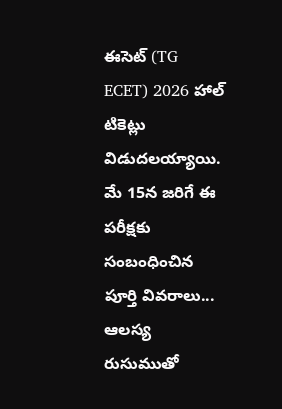ఈసెట్ (TG ECET) 2026 హాల్ టికెట్లు విడుదలయ్యాయి. మే 15న జరిగే ఈ పరీక్షకు సంబంధించిన పూర్తి వివరాలు... ఆలస్య రుసుముతో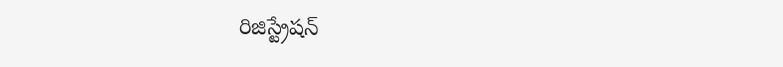రిజిస్ట్రేషన్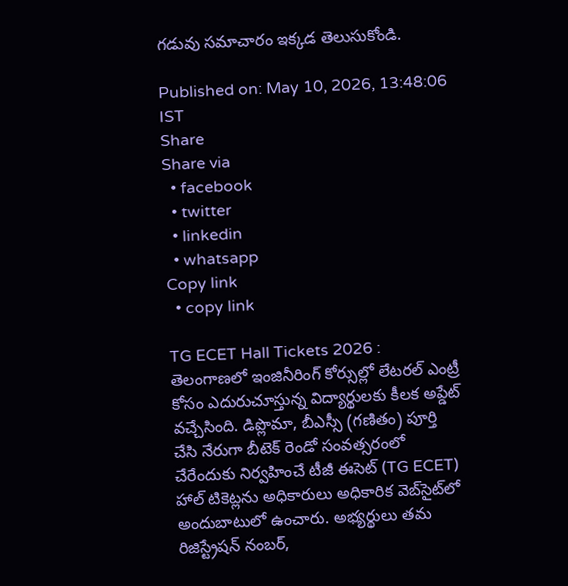గడువు సమాచారం ఇక్కడ తెలుసుకోండి.

Published on: May 10, 2026, 13:48:06 IST
Share
Share via
  • facebook
  • twitter
  • linkedin
  • whatsapp
Copy link
  • copy link

TG ECET Hall Tickets 2026 : తెలంగాణలో ఇంజినీరింగ్ కోర్సుల్లో లేటరల్ ఎంట్రీ కోసం ఎదురుచూస్తున్న విద్యార్థులకు కీలక అప్డేట్ వచ్చేసింది. డిప్లొమా, బీఎస్సీ (గణితం) పూర్తి చేసి నేరుగా బీటెక్ రెండో సంవత్సరంలో చేరేందుకు నిర్వహించే టీజీ ఈసెట్ (TG ECET) హాల్ టికెట్లను అధికారులు అధికారిక వెబ్‌సైట్‌లో అందుబాటులో ఉంచారు. అభ్యర్థులు తమ రిజిస్ట్రేషన్ నంబర్,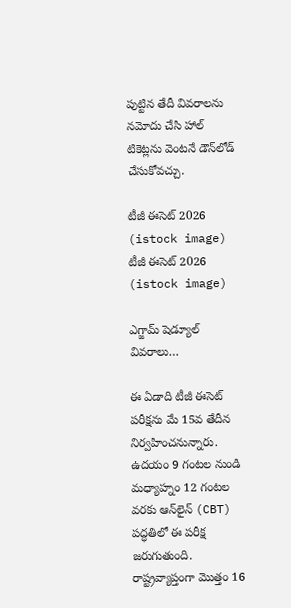పుట్టిన తేదీ వివరాలను నమోదు చేసి హాల్ టికెట్లను వెంటనే డౌన్‌లోడ్ చేసుకోవచ్చు.

టీజీ ఈసెట్ 2026 (istock image)
టీజీ ఈసెట్ 2026 (istock image)

ఎగ్జామ్ షెడ్యూల్ వివరాలు…

ఈ ఏడాది టీజీ ఈసెట్ పరీక్షను మే 15వ తేదీన నిర్వహించనున్నారు. ఉదయం 9 గంటల నుండి మధ్యాహ్నం 12 గంటల వరకు ఆన్‌లైన్ (CBT) పద్ధతిలో ఈ పరీక్ష జరుగుతుంది. రాష్ట్రవ్యాప్తంగా మొత్తం 16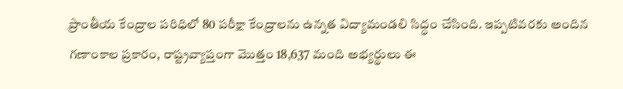ప్రాంతీయ కేంద్రాల పరిధిలో 80 పరీక్షా కేంద్రాలను ఉన్నత విద్యామండలి సిద్ధం చేసింది. ఇప్పటివరకు అందిన గణాంకాల ప్రకారం, రాష్ట్రవ్యాప్తంగా మొత్తం 18,637 మంది అభ్యర్థులు ఈ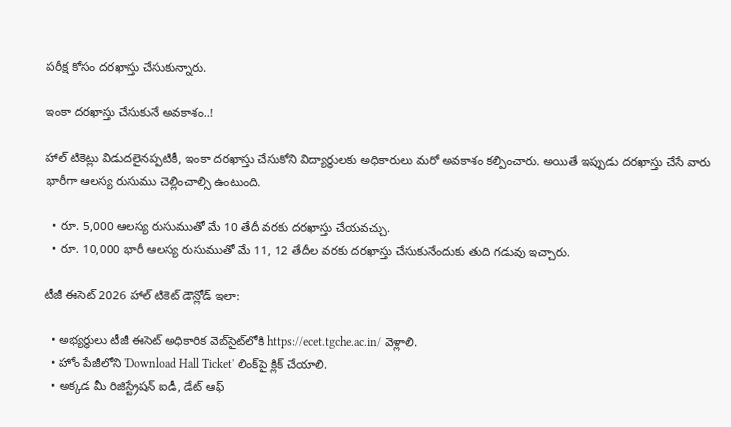పరీక్ష కోసం దరఖాస్తు చేసుకున్నారు.

ఇంకా దరఖాస్తు చేసుకునే అవకాశం..!

హాల్ టికెట్లు విడుదలైనప్పటికీ, ఇంకా దరఖాస్తు చేసుకోని విద్యార్థులకు అధికారులు మరో అవకాశం కల్పించారు. అయితే ఇప్పుడు దరఖాస్తు చేసే వారు భారీగా ఆలస్య రుసుము చెల్లించాల్సి ఉంటుంది.

  • రూ. 5,000 ఆలస్య రుసుముతో మే 10 తేదీ వరకు దరఖాస్తు చేయవచ్చు.
  • రూ. 10,000 భారీ ఆలస్య రుసుముతో మే 11, 12 తేదీల వరకు దరఖాస్తు చేసుకునేందుకు తుది గడువు ఇచ్చారు.

టీజీ ఈసెట్ 2026 హాల్ టికెట్ డౌన్లోడ్ ఇలా:

  • అభ్యర్థులు టీజీ ఈసెట్ అధికారిక వెబ్‌సైట్‌లోకి https://ecet.tgche.ac.in/ వెళ్లాలి.
  • హోం పేజీలోని 'Download Hall Ticket' లింక్‌పై క్లిక్ చేయాలి.
  • అక్కడ మీ రిజిస్ట్రేషన్ ఐడీ, డేట్ ఆఫ్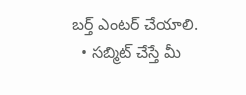బర్త్ ఎంటర్ చేయాలి.
  • సబ్మిట్ చేస్తే మీ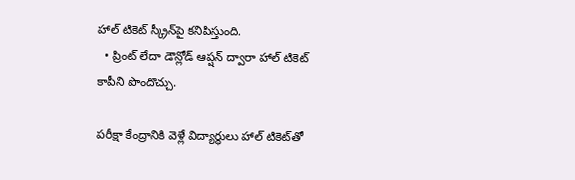హాల్ టికెట్ స్క్రీన్‌పై కనిపిస్తుంది.
  • ప్రింట్ లేదా డౌన్లోడ్ ఆప్షన్ ద్వారా హాల్ టికెట్ కాపీని పొందొచ్చు.

పరీక్షా కేంద్రానికి వెళ్లే విద్యార్థులు హాల్ టికెట్‌తో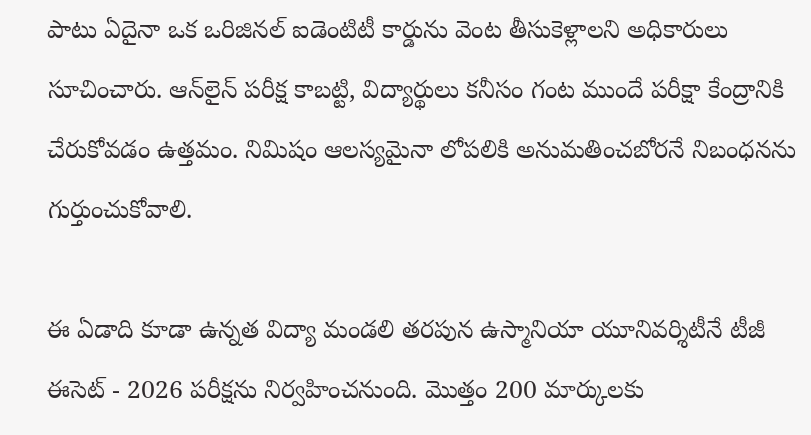పాటు ఏదైనా ఒక ఒరిజినల్ ఐడెంటిటీ కార్డును వెంట తీసుకెళ్లాలని అధికారులు సూచించారు. ఆన్‌లైన్ పరీక్ష కాబట్టి, విద్యార్థులు కనీసం గంట ముందే పరీక్షా కేంద్రానికి చేరుకోవడం ఉత్తమం. నిమిషం ఆలస్యమైనా లోపలికి అనుమతించబోరనే నిబంధనను గుర్తుంచుకోవాలి.

ఈ ఏడాది కూడా ఉన్నత విద్యా మండలి తరపున ఉస్మానియా యూనివర్శిటీనే టీజీ ఈసెట్ - 2026 పరీక్షను నిర్వహించనుంది. మొత్తం 200 మార్కులకు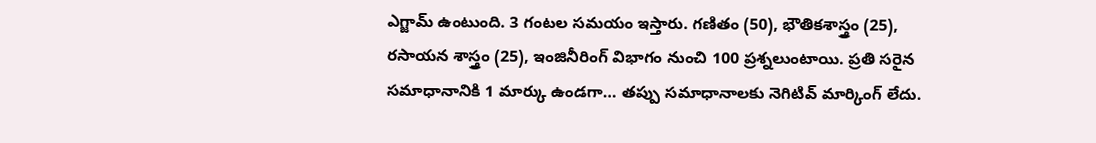ఎగ్జామ్ ఉంటుంది. 3 గంటల సమయం ఇస్తారు. గణితం (50), భౌతికశాస్త్రం (25), రసాయన శాస్త్రం (25), ఇంజినీరింగ్ విభాగం నుంచి 100 ప్రశ్నలుంటాయి. ప్రతి సరైన సమాధానానికి 1 మార్కు ఉండగా… తప్పు సమాధానాలకు నెగిటివ్ మార్కింగ్ లేదు.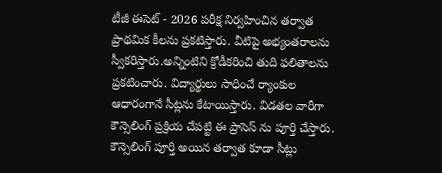టీజీ ఈసెట్ - 2026 పరీక్ష నిర్వహించిన తర్వాత ప్రాథమిక కీలను ప్రకటిస్తారు. వీటిపై అభ్యంతరాలను స్వీకరిస్తారు.అన్నింటిని క్రోడీకరించి తుది ఫలితాలను ప్రకటించారు. విద్యార్థులు సాధించే ర్యాంకుల ఆధారంగానే సీట్లను కేటాయిస్తారు. విడతల వారీగా కౌన్సెలింగ్ ప్రక్రియ చేపట్టి ఈ ప్రాసెస్ ను పూర్తి చేస్తారు. కౌన్సెలింగ్ పూర్తి అయిన తర్వాత కూడా సీట్లు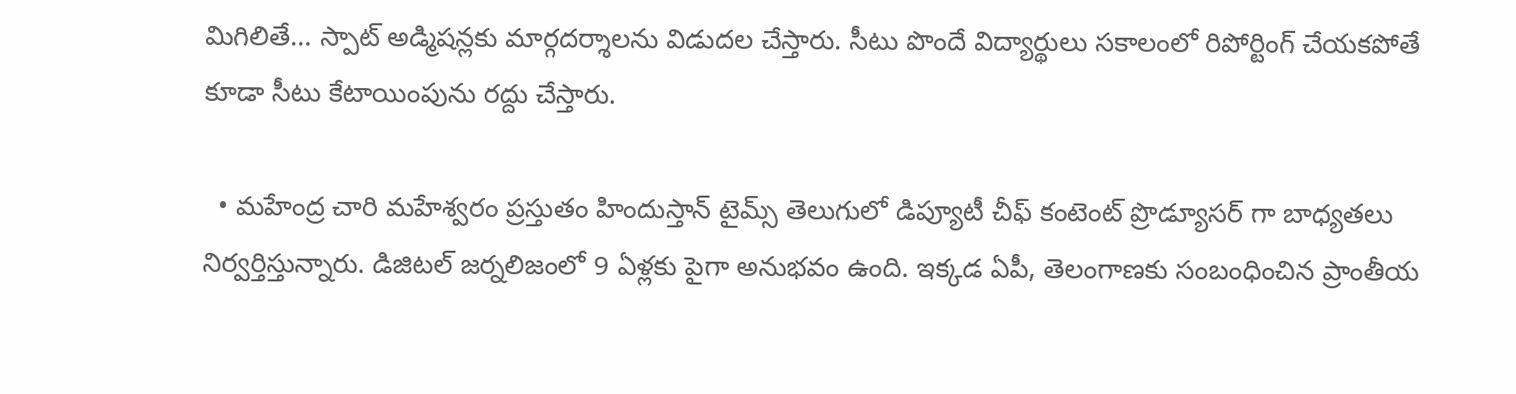మిగిలితే… స్పాట్ అడ్మిషన్లకు మార్గదర్శాలను విడుదల చేస్తారు. సీటు పొందే విద్యార్థులు సకాలంలో రిపోర్టింగ్ చేయకపోతే కూడా సీటు కేటాయింపును రద్దు చేస్తారు.

  • మహేంద్ర చారి మహేశ్వరం ప్రస్తుతం హిందుస్తాన్ టైమ్స్ తెలుగులో డిప్యూటీ చీఫ్ కంటెంట్ ప్రొడ్యూసర్ గా బాధ్యతలు నిర్వర్తిస్తున్నారు. డిజిటల్ జర్నలిజంలో 9 ఏళ్లకు పైగా అనుభవం ఉంది. ఇక్కడ ఏపీ, తెలంగాణకు సంబంధించిన ప్రాంతీయ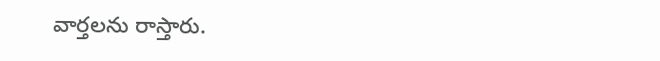వార్తలను రాస్తారు.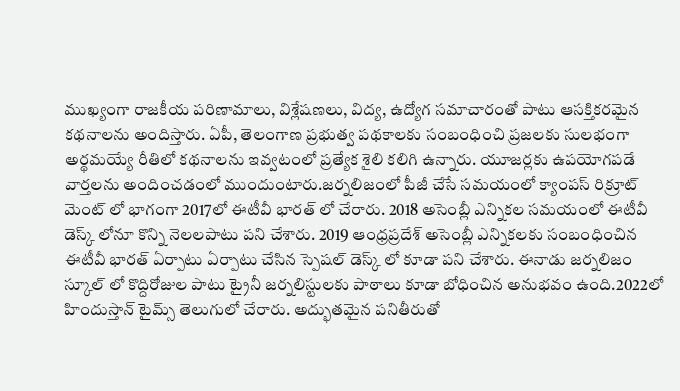ముఖ్యంగా రాజకీయ పరిణామాలు, విశ్లేషణలు, విద్య, ఉద్యోగ సమాచారంతో పాటు ఆసక్తికరమైన కథనాలను అందిస్తారు. ఏపీ, తెలంగాణ ప్రభుత్వ పథకాలకు సంబంధించి ప్రజలకు సులభంగా అర్థమయ్యే రీతిలో కథనాలను ఇవ్వటంలో ప్రత్యేక శైలి కలిగి ఉన్నారు. యూజర్లకు ఉపయోగపడే వార్తలను అందించడంలో ముందుంటారు.జర్నలిజంలో పీజీ చేసే సమయంలో క్యాంపస్ రిక్రూట్ మెంట్ లో భాగంగా 2017లో ఈటీవీ భారత్ లో చేరారు. 2018 అసెంబ్లీ ఎన్నికల సమయంలో ఈటీవీ డెస్క్ లోనూ కొన్ని నెలలపాటు పని చేశారు. 2019 ఆంధ్రప్రదేశ్ అసెంబ్లీ ఎన్నికలకు సంబంధించిన ఈటీవీ భారత్ ఏర్పాటు ఏర్పాటు చేసిన స్పెషల్ డెస్క్ లో కూడా పని చేశారు. ఈనాడు జర్నలిజం స్కూల్ లో కొద్దిరోజుల పాటు ట్రైనీ జర్నలిస్టులకు పాఠాలు కూడా బోధించిన అనుభవం ఉంది.2022లో హిందుస్తాన్ టైమ్స్ తెలుగులో చేరారు. అద్భుతమైన పనితీరుతో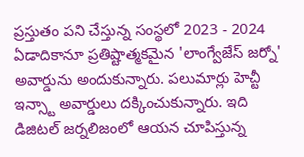ప్రస్తుతం పని చేస్తున్న సంస్థలో 2023 - 2024 ఏడాదికానూ ప్రతిష్టాత్మకమైన 'లాంగ్వేజేస్ జర్నో' అవార్డును అందుకున్నారు. పలుమార్లు హెచ్టీ ఇన్స్టా అవార్డులు దక్కించుకున్నారు. ఇది డిజిటల్ జర్నలిజంలో ఆయన చూపిస్తున్న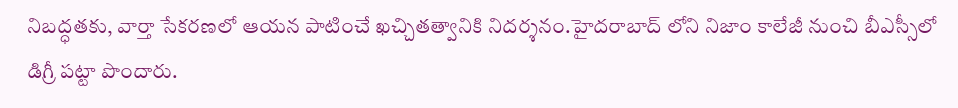నిబద్ధతకు, వార్తా సేకరణలో ఆయన పాటించే ఖచ్చితత్వానికి నిదర్శనం.హైదరాబాద్ లోని నిజాం కాలేజీ నుంచి బీఎస్సీలో డిగ్రీ పట్టా పొందారు.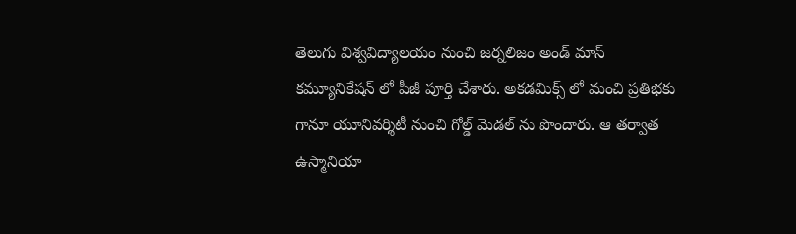తెలుగు విశ్వవిద్యాలయం నుంచి జర్నలిజం అండ్ మాస్ కమ్యూనికేషన్ లో పీజీ పూర్తి చేశారు. అకడమిక్స్ లో మంచి ప్రతిభకు గానూ యూనివర్శిటీ నుంచి గోల్డ్ మెడల్ ను పొందారు. ఆ తర్వాత ఉస్మానియా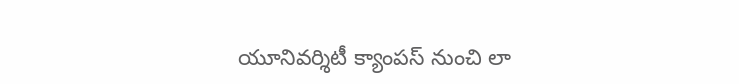యూనివర్శిటీ క్యాంపస్ నుంచి లా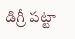డిగ్రీ పట్టా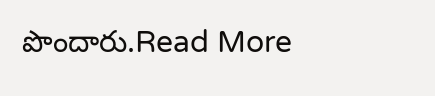పొందారు.Read More